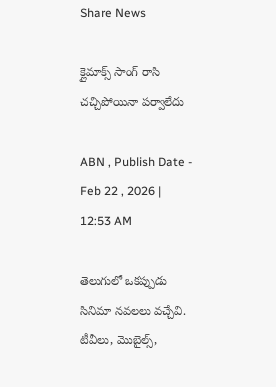Share News

క్లైమాక్స్‌ సాంగ్‌ రాసి చచ్చిపోయినా పర్వాలేదు

ABN , Publish Date - Feb 22 , 2026 | 12:53 AM

తెలుగులో ఒకప్పుడు సినిమా నవలలు వచ్చేవి. టీవీలు, మొబైల్స్‌,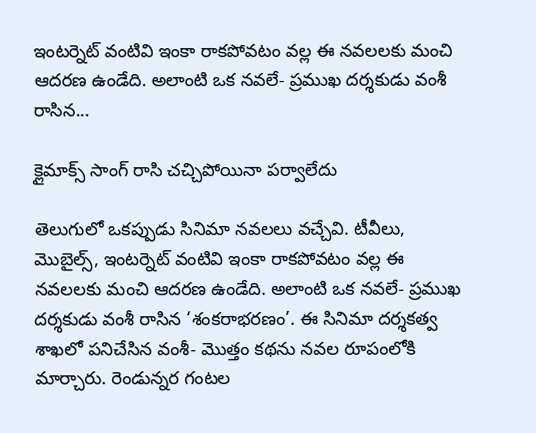ఇంటర్నెట్‌ వంటివి ఇంకా రాకపోవటం వల్ల ఈ నవలలకు మంచి ఆదరణ ఉండేది. అలాంటి ఒక నవలే- ప్రముఖ దర్శకుడు వంశీ రాసిన...

క్లైమాక్స్‌ సాంగ్‌ రాసి చచ్చిపోయినా పర్వాలేదు

తెలుగులో ఒకప్పుడు సినిమా నవలలు వచ్చేవి. టీవీలు, మొబైల్స్‌, ఇంటర్నెట్‌ వంటివి ఇంకా రాకపోవటం వల్ల ఈ నవలలకు మంచి ఆదరణ ఉండేది. అలాంటి ఒక నవలే- ప్రముఖ దర్శకుడు వంశీ రాసిన ‘శంకరాభరణం’. ఈ సినిమా దర్శకత్వ శాఖలో పనిచేసిన వంశీ- మొత్తం కథను నవల రూపంలోకి మార్చారు. రెండున్నర గంటల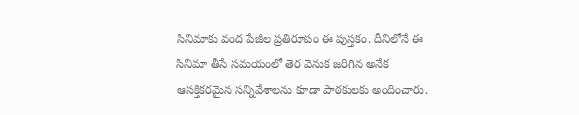సినిమాకు వంద పేజీల ప్రతిరూపం ఈ పుస్తకం. దీనిలోనే ఈ సినిమా తీసే సమయంలో తెర వెనుక జరిగిన అనేక ఆసక్తికరమైన సన్నివేశాలను కూడా పాఠకులకు అందించారు.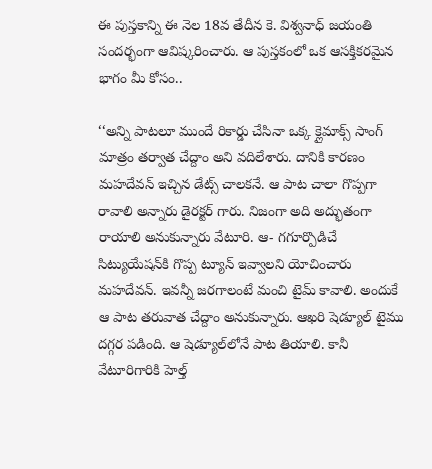ఈ పుస్తకాన్ని ఈ నెల 18వ తేదీన కె. విశ్వనాధ్‌ జయంతి సందర్భంగా ఆవిష్కరించారు. ఆ పుస్తకంలో ఒక ఆసక్తికరమైన భాగం మీ కోసం..

‘‘అన్ని పాటలూ ముందే రికార్డు చేసినా ఒక్క క్లైమాక్స్‌ సాంగ్‌ మాత్రం తర్వాత చేద్దాం అని వదిలేశారు. దానికి కారణం మహదేవన్‌ ఇచ్చిన డేట్స్‌ చాలకనే. ఆ పాట చాలా గొప్పగా రావాలి అన్నారు డైరక్టర్‌ గారు. నిజంగా అది అద్భుతంగా రాయాలి అనుకున్నారు వేటూరి. ఆ- గగూర్పొడిచే సిట్యుయేషన్‌కి గొప్ప ట్యూన్‌ ఇవ్వాలని యోచించారు మహదేవన్‌. ఇవన్నీ జరగాలంటే మంచి టైమ్‌ కావాలి. అందుకే ఆ పాట తరువాత చేద్దాం అనుకున్నారు. ఆఖరి షెడ్యూల్‌ టైము దగ్గర పడింది. ఆ షెడ్యూల్‌లోనే పాట తియాలి. కానీ వేటూరిగారికి హెల్త్‌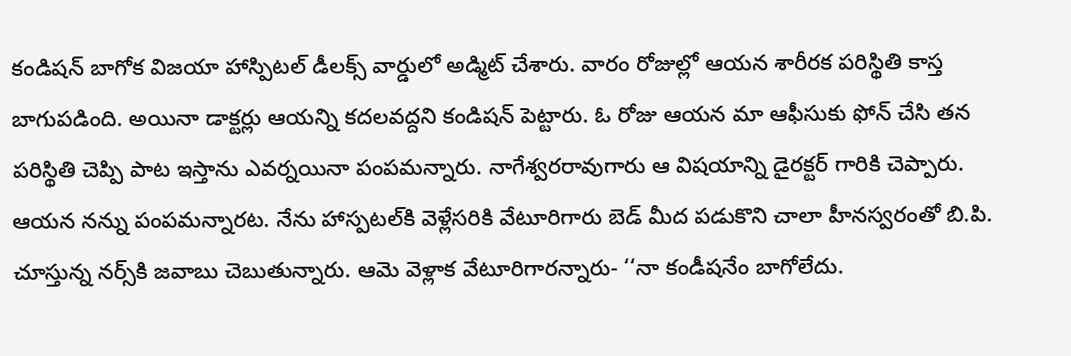కండిషన్‌ బాగోక విజయా హాస్పిటల్‌ డీలక్స్‌ వార్డులో అడ్మిట్‌ చేశారు. వారం రోజుల్లో ఆయన శారీరక పరిస్థితి కాస్త బాగుపడింది. అయినా డాక్టర్లు ఆయన్ని కదలవద్దని కండిషన్‌ పెట్టారు. ఓ రోజు ఆయన మా ఆఫీసుకు ఫోన్‌ చేసి తన పరిస్థితి చెప్పి పాట ఇస్తాను ఎవర్నయినా పంపమన్నారు. నాగేశ్వరరావుగారు ఆ విషయాన్ని డైరక్టర్‌ గారికి చెప్పారు. ఆయన నన్ను పంపమన్నారట. నేను హాస్పటల్‌కి వెళ్లేసరికి వేటూరిగారు బెడ్‌ మీద పడుకొని చాలా హీనస్వరంతో బి.పి. చూస్తున్న నర్స్‌కి జవాబు చెబుతున్నారు. ఆమె వెళ్లాక వేటూరిగారన్నారు- ‘‘నా కండీషనేం బాగోలేదు.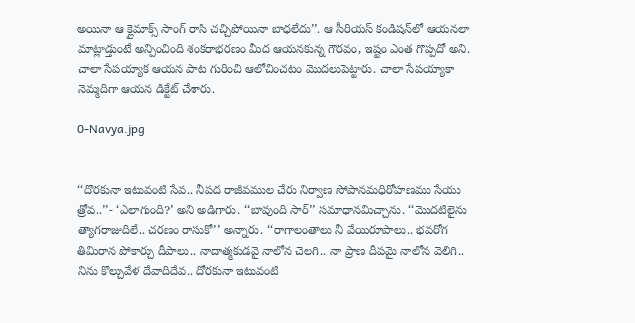అయినా ఆ క్లైమాక్స్‌ సాంగ్‌ రాసి చచ్చిపోయినా బాధలేదు’’. ఆ సీరియస్‌ కండిషన్‌లో ఆయనలా మాట్లాడ్తుంటే అన్పించింది శంకరాభరణం మీద ఆయనకున్న గౌరవం, ఇష్టం ఎంత గొప్పదో అని. చాలా సేపయ్యాక ఆయన పాట గురించి ఆలోచించటం మొదలుపెట్టారు. చాలా సేపయ్యాకా నెమ్మదిగా ఆయన డిక్టేట్‌ చేశారు.

0-Navya.jpg


‘‘దొరకునా ఇటువంటి సేవ.. నీపద రాజీవముల చేరు నిర్వాణ సోపానమధిరోహణము సేయు త్రోవ..’’- ‘ఎలాగుంది?’ అని అడిగారు. ‘‘బావుంది సార్‌’’ సమాధానమిచ్చాను. ‘‘మొదటిలైను త్యాగరాజుదిలే.. చరణం రాసుకో’’ అన్నారు. ‘‘రాగాలంతాలు నీ వేయిరూపాలు.. భవరోగ తిమిరాన పోకార్చు దీపాలు.. నాదాత్మకుడవై నాలోన చెలగి.. నా ప్రాణ దీపమై నాలోన వెలిగి.. నిను కొల్చువేళ దేవాదిదేవ.. దోరకునా ఇటువంటి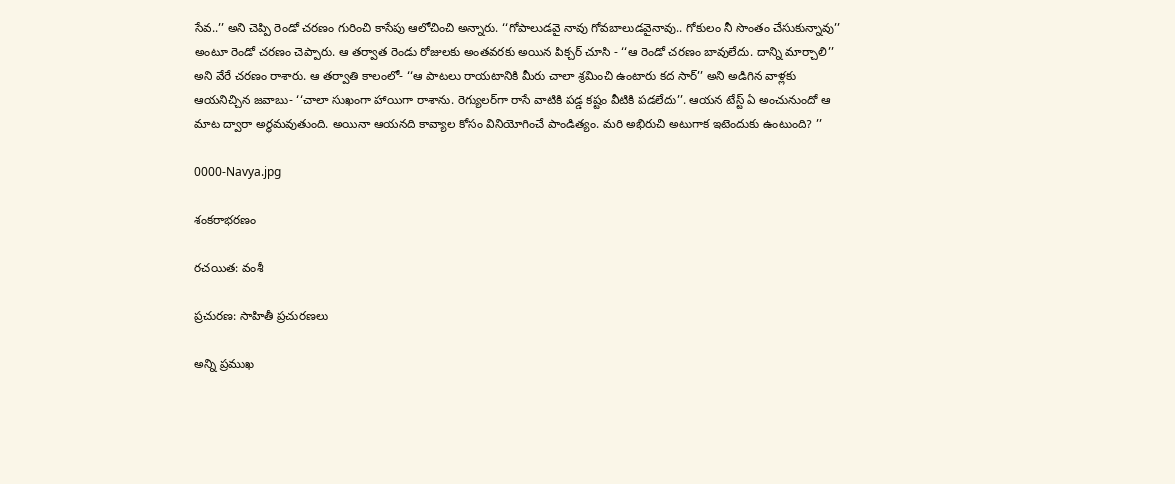సేవ..’’ అని చెప్పి రెండో చరణం గురించి కాసేపు ఆలోచించి అన్నారు. ‘‘గోపాలుడవై నావు గోవబాలుడవైనావు.. గోకులం నీ సొంతం చేసుకున్నావు’’ అంటూ రెండో చరణం చెప్పారు. ఆ తర్వాత రెండు రోజులకు అంతవరకు అయిన పిక్చర్‌ చూసి - ‘‘ఆ రెండో చరణం బావులేదు. దాన్ని మార్చాలి’’ అని వేరే చరణం రాశారు. ఆ తర్వాతి కాలంలో- ‘‘ఆ పాటలు రాయటానికి మీరు చాలా శ్రమించి ఉంటారు కద సార్‌’’ అని అడిగిన వాళ్లకు ఆయనిచ్చిన జవాబు- ‘‘చాలా సుఖంగా హాయిగా రాశాను. రెగ్యులర్‌గా రాసే వాటికి పడ్డ కష్టం వీటికి పడలేదు’’. ఆయన టేస్ట్‌ ఏ అంచునుందో ఆ మాట ద్వారా అర్థమవుతుంది. అయినా ఆయనది కావ్యాల కోసం వినియోగించే పాండిత్యం. మరి అభిరుచి అటుగాక ఇటెందుకు ఉంటుంది? ’’

0000-Navya.jpg

శంకరాభరణం

రచయిత: వంశీ

ప్రచురణ: సాహితీ ప్రచురణలు

అన్ని ప్రముఖ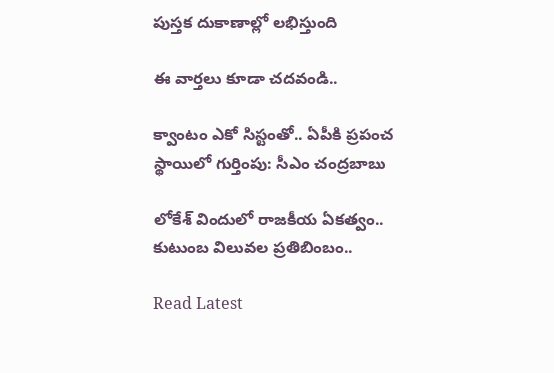పుస్తక దుకాణాల్లో లభిస్తుంది

ఈ వార్తలు కూడా చదవండి..

క్వాంటం ఎకో సిస్టంతో.. ఏపీకి ప్రపంచ స్థాయిలో గుర్తింపు: సీఎం చంద్రబాబు

లోకేశ్ విందులో రాజకీయ ఏకత్వం.. కుటుంబ విలువల ప్రతిబింబం..

Read Latest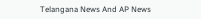Telangana News And AP News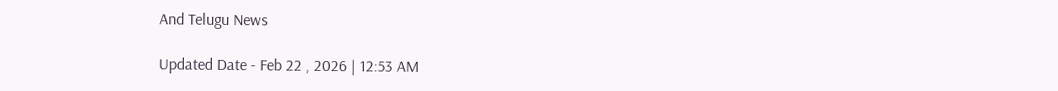And Telugu News

Updated Date - Feb 22 , 2026 | 12:53 AM